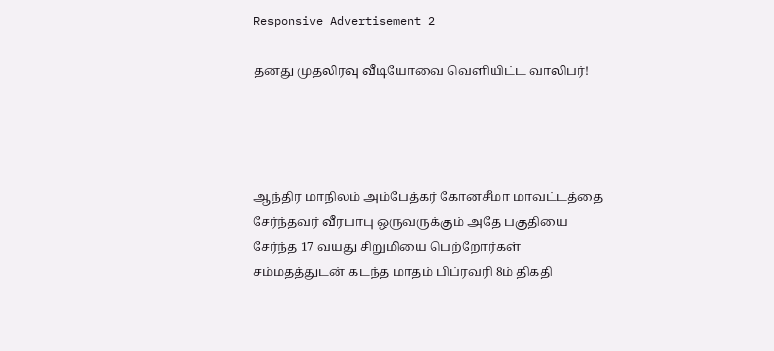Responsive Advertisement 2

தனது முதலிரவு வீடியோவை வௌியிட்ட வாலிபர்!




ஆந்திர மாநிலம் அம்பேத்கர் கோனசீமா மாவட்டத்தை சேர்ந்தவர் வீரபாபு ஒருவருக்கும் அதே பகுதியை சேர்ந்த 17 வயது சிறுமியை பெற்றோர்கள் சம்மதத்துடன் கடந்த மாதம் பிப்ரவரி 8ம் திகதி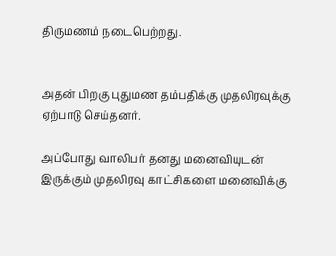திருமணம் நடைபெற்றது.


அதன் பிறகு புதுமண தம்பதிக்கு முதலிரவுக்கு ஏற்பாடு செய்தனர்.

அப்போது வாலிபர் தனது மனைவியுடன் இருக்கும் முதலிரவு காட்சிகளை மனைவிக்கு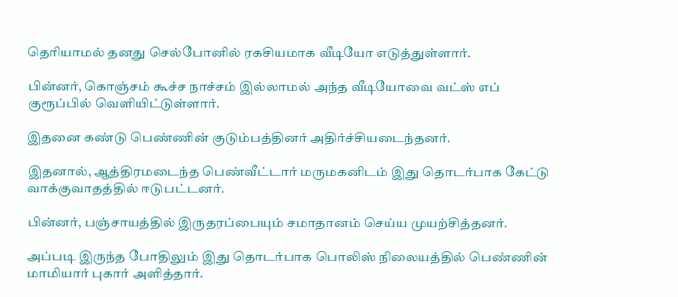தெரியாமல் தனது செல்போனில் ரகசியமாக வீடியோ எடுத்துள்ளார்.

பின்னர், கொஞ்சம் கூச்ச நாச்சம் இல்லாமல் அந்த வீடியோவை வட்ஸ் எப் குரூப்பில் வெளியிட்டுள்ளார்.

இதனை கண்டு பெண்ணின் குடும்பத்தினர் அதிர்ச்சியடைந்தனர்.

இதனால், ஆத்திரமடைந்த பெண்வீட்டார் மருமகனிடம் இது தொடர்பாக கேட்டு வாக்குவாதத்தில் ஈடுபட்டனர்.

பின்னர், பஞ்சாயத்தில் இருதரப்பையும் சமாதானம் செய்ய முயற்சித்தனர்.

அப்படி இருந்த போதிலும் இது தொடர்பாக பொலிஸ் நிலையத்தில் பெண்ணின் மாமியார் புகார் அளித்தார்.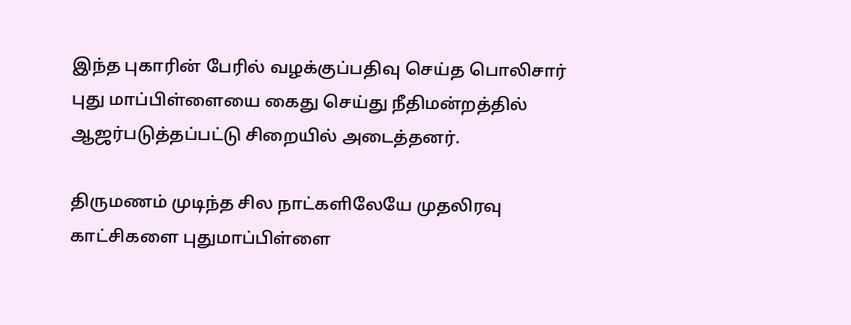இந்த புகாரின் பேரில் வழக்குப்பதிவு செய்த பொலிசார் புது மாப்பிள்ளையை கைது செய்து நீதிமன்றத்தில் ஆஜர்படுத்தப்பட்டு சிறையில் அடைத்தனர்.

திருமணம் முடிந்த சில நாட்களிலேயே முதலிரவு காட்சிகளை புதுமாப்பிள்ளை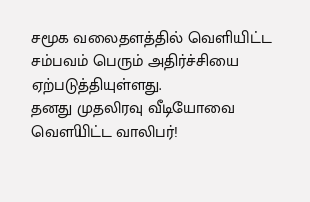சமூக வலைதளத்தில் வெளியிட்ட சம்பவம் பெரும் அதிர்ச்சியை ஏற்படுத்தியுள்ளது.
தனது முதலிரவு வீடியோவை வௌியிட்ட வாலிபர்!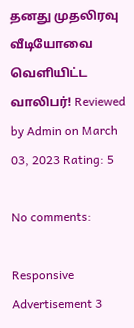தனது முதலிரவு வீடியோவை வௌியிட்ட வாலிபர்! Reviewed by Admin on March 03, 2023 Rating: 5

No comments:

Responsive Advertisement 3